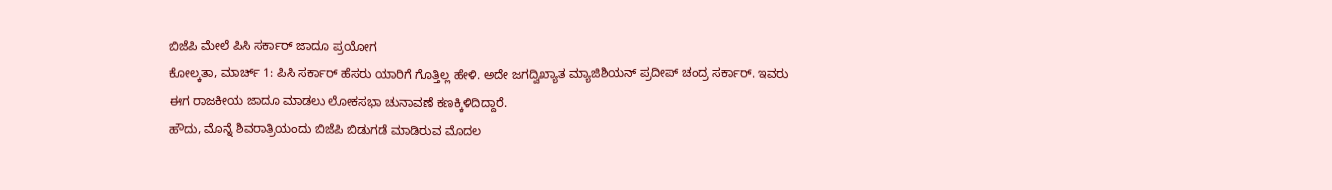ಬಿಜೆಪಿ ಮೇಲೆ ಪಿಸಿ ಸರ್ಕಾರ್ ಜಾದೂ ಪ್ರಯೋಗ
ಕೋಲ್ಕತಾ, ಮಾರ್ಚ್ 1: ಪಿಸಿ ಸರ್ಕಾರ್ ಹೆಸರು ಯಾರಿಗೆ ಗೊತ್ತಿಲ್ಲ ಹೇಳಿ. ಅದೇ ಜಗದ್ವಿಖ್ಯಾತ ಮ್ಯಾಜಿಶಿಯನ್ ಪ್ರದೀಪ್ ಚಂದ್ರ ಸರ್ಕಾರ್. ಇವರು ಈಗ ರಾಜಕೀಯ ಜಾದೂ ಮಾಡಲು ಲೋಕಸಭಾ ಚುನಾವಣೆ ಕಣಕ್ಕಿಳಿದಿದ್ದಾರೆ.
ಹೌದು, ಮೊನ್ನೆ ಶಿವರಾತ್ರಿಯಂದು ಬಿಜೆಪಿ ಬಿಡುಗಡೆ ಮಾಡಿರುವ ಮೊದಲ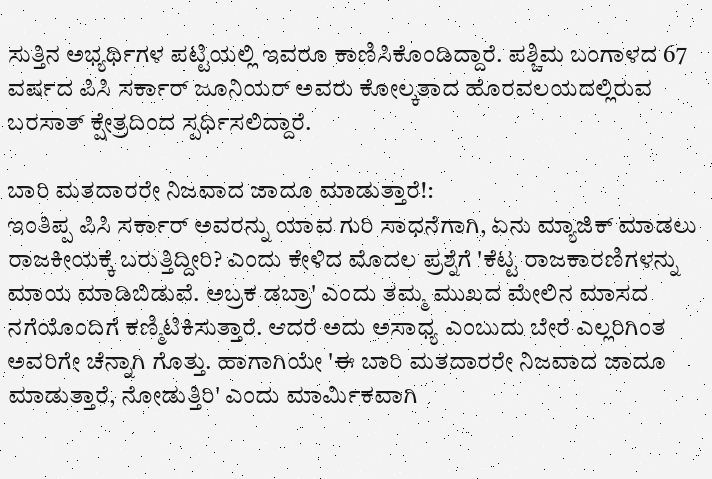ಸುತ್ತಿನ ಅಭ್ಯರ್ಥಿಗಳ ಪಟ್ಟಿಯಲ್ಲಿ ಇವರೂ ಕಾಣಿಸಿಕೊಂಡಿದ್ದಾರೆ. ಪಶ್ಚಿಮ ಬಂಗಾಳದ 67 ವರ್ಷದ ಪಿಸಿ ಸರ್ಕಾರ್ ಜೂನಿಯರ್ ಅವರು ಕೋಲ್ಕತಾದ ಹೊರವಲಯದಲ್ಲಿರುವ ಬರಸಾತ್ ಕ್ಷೇತ್ರದಿಂದ ಸ್ಪರ್ಧಿಸಲಿದ್ದಾರೆ.

ಬಾರಿ ಮತದಾರರೇ ನಿಜವಾದ ಜಾದೂ ಮಾಡುತ್ತಾರೆ!:
ಇಂತಿಪ್ಪ ಪಿಸಿ ಸರ್ಕಾರ್ ಅವರನ್ನು ಯಾವ ಗುರಿ ಸಾಧನೆಗಾಗಿ, ಏನು ಮ್ಯಾಜಿಕ್ ಮಾಡಲು ರಾಜಕೀಯಕ್ಕೆ ಬರುತ್ತಿದ್ದೀರಿ? ಎಂದು ಕೇಳಿದ ಮೊದಲ ಪ್ರಶ್ನೆಗೆ 'ಕೆಟ್ಟ ರಾಜಕಾರಣಿಗಳನ್ನು ಮಾಯ ಮಾಡಿಬಿಡುವೆ. ಅಬ್ರಕ ಡಬ್ರಾ' ಎಂದು ತಮ್ಮ ಮುಖದ ಮೇಲಿನ ಮಾಸದ ನಗೆಯೊಂದಿಗೆ ಕಣ್ಮಿಟಿಕಿಸುತ್ತಾರೆ. ಆದರೆ ಅದು ಅಸಾಧ್ಯ ಎಂಬುದು ಬೇರೆ ಎಲ್ಲರಿಗಿಂತ ಅವರಿಗೇ ಚೆನ್ನಾಗಿ ಗೊತ್ತು. ಹಾಗಾಗಿಯೇ 'ಈ ಬಾರಿ ಮತದಾರರೇ ನಿಜವಾದ ಜಾದೂ ಮಾಡುತ್ತಾರೆ, ನೋಡುತ್ತಿರಿ' ಎಂದು ಮಾರ್ಮಿಕವಾಗಿ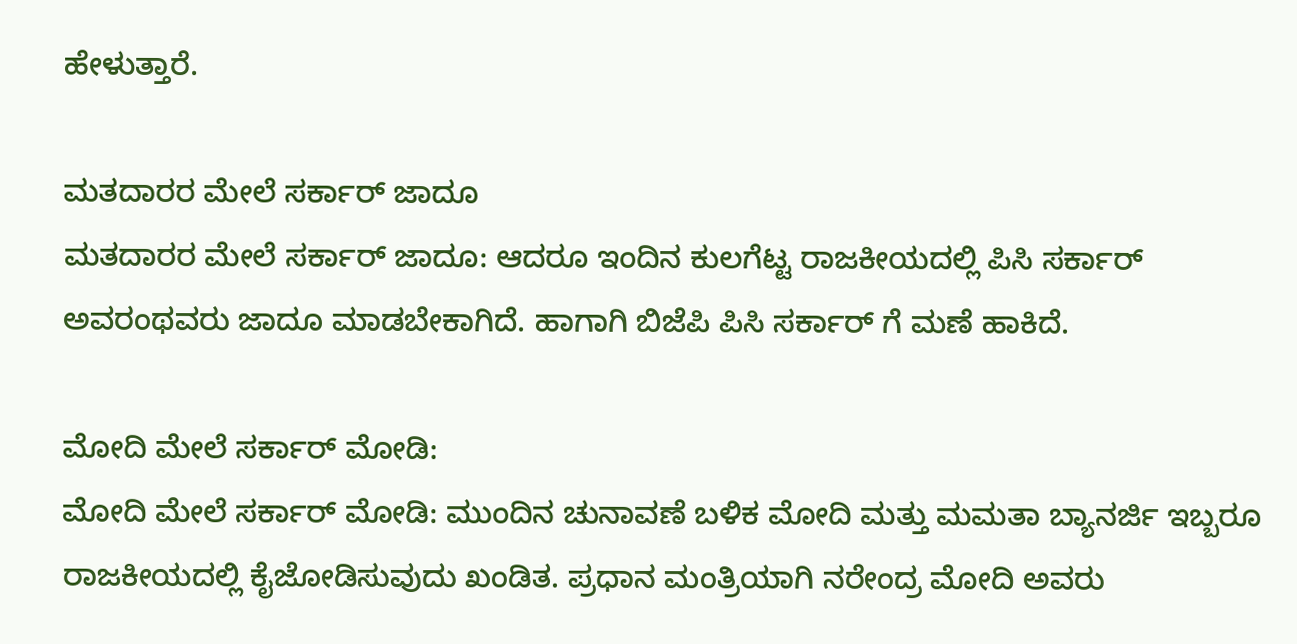ಹೇಳುತ್ತಾರೆ.

ಮತದಾರರ ಮೇಲೆ ಸರ್ಕಾರ್ ಜಾದೂ
ಮತದಾರರ ಮೇಲೆ ಸರ್ಕಾರ್ ಜಾದೂ: ಆದರೂ ಇಂದಿನ ಕುಲಗೆಟ್ಟ ರಾಜಕೀಯದಲ್ಲಿ ಪಿಸಿ ಸರ್ಕಾರ್ ಅವರಂಥವರು ಜಾದೂ ಮಾಡಬೇಕಾಗಿದೆ. ಹಾಗಾಗಿ ಬಿಜೆಪಿ ಪಿಸಿ ಸರ್ಕಾರ್ ಗೆ ಮಣೆ ಹಾಕಿದೆ.

ಮೋದಿ ಮೇಲೆ ಸರ್ಕಾರ್ ಮೋಡಿ:
ಮೋದಿ ಮೇಲೆ ಸರ್ಕಾರ್ ಮೋಡಿ: ಮುಂದಿನ ಚುನಾವಣೆ ಬಳಿಕ ಮೋದಿ ಮತ್ತು ಮಮತಾ ಬ್ಯಾನರ್ಜಿ ಇಬ್ಬರೂ ರಾಜಕೀಯದಲ್ಲಿ ಕೈಜೋಡಿಸುವುದು ಖಂಡಿತ. ಪ್ರಧಾನ ಮಂತ್ರಿಯಾಗಿ ನರೇಂದ್ರ ಮೋದಿ ಅವರು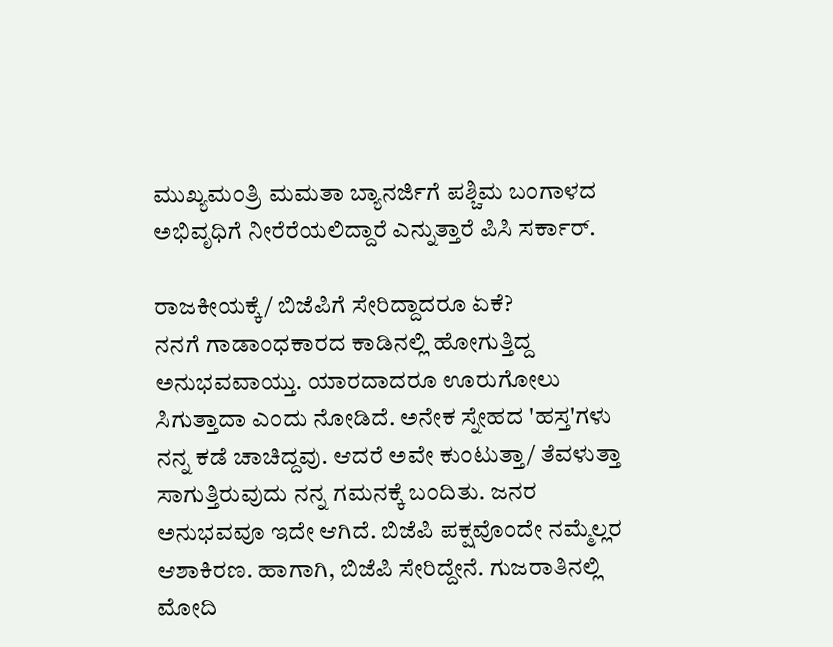ಮುಖ್ಯಮಂತ್ರಿ ಮಮತಾ ಬ್ಯಾನರ್ಜಿಗೆ ಪಶ್ಚಿಮ ಬಂಗಾಳದ ಅಭಿವೃಧಿಗೆ ನೀರೆರೆಯಲಿದ್ದಾರೆ ಎನ್ನುತ್ತಾರೆ ಪಿಸಿ ಸರ್ಕಾರ್.

ರಾಜಕೀಯಕ್ಕೆ/ ಬಿಜೆಪಿಗೆ ಸೇರಿದ್ದಾದರೂ ಏಕೆ?
ನನಗೆ ಗಾಡಾಂಧಕಾರದ ಕಾಡಿನಲ್ಲಿ ಹೋಗುತ್ತಿದ್ದ ಅನುಭವವಾಯ್ತು. ಯಾರದಾದರೂ ಊರುಗೋಲು ಸಿಗುತ್ತಾದಾ ಎಂದು ನೋಡಿದೆ. ಅನೇಕ ಸ್ನೇಹದ 'ಹಸ್ತ'ಗಳು ನನ್ನ ಕಡೆ ಚಾಚಿದ್ದವು. ಆದರೆ ಅವೇ ಕುಂಟುತ್ತಾ/ ತೆವಳುತ್ತಾ ಸಾಗುತ್ತಿರುವುದು ನನ್ನ ಗಮನಕ್ಕೆ ಬಂದಿತು. ಜನರ ಅನುಭವವೂ ಇದೇ ಆಗಿದೆ. ಬಿಜೆಪಿ ಪಕ್ಷವೊಂದೇ ನಮ್ಮೆಲ್ಲರ ಆಶಾಕಿರಣ. ಹಾಗಾಗಿ, ಬಿಜೆಪಿ ಸೇರಿದ್ದೇನೆ. ಗುಜರಾತಿನಲ್ಲಿ ಮೋದಿ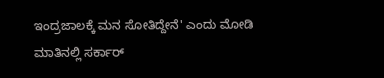ಇಂದ್ರಜಾಲಕ್ಕೆ ಮನ ಸೋತಿದ್ದೇನೆ' ಎಂದು ಮೋಡಿ ಮಾತಿನಲ್ಲಿ ಸರ್ಕಾರ್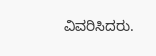ವಿವರಿಸಿದರು.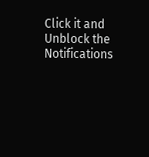Click it and Unblock the Notifications